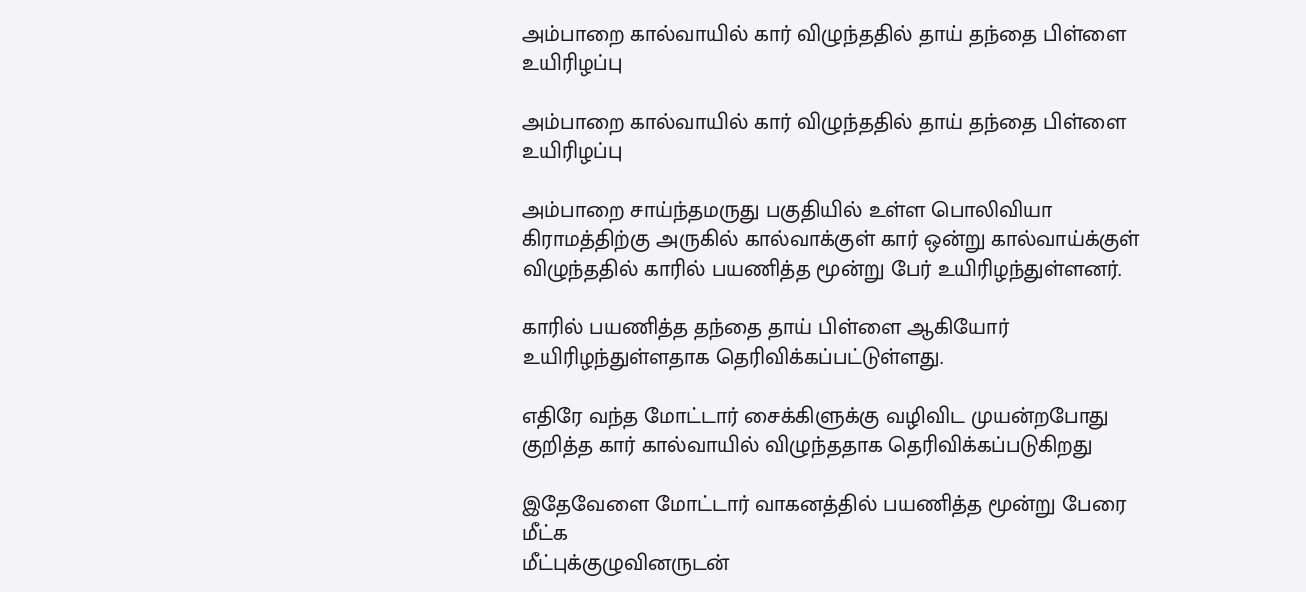அம்பாறை கால்வாயில் கார் விழுந்ததில் தாய் தந்தை பிள்ளை உயிரிழப்பு

அம்பாறை கால்வாயில் கார் விழுந்ததில் தாய் தந்தை பிள்ளை உயிரிழப்பு

அம்பாறை சாய்ந்தமருது பகுதியில் உள்ள பொலிவியா கிராமத்திற்கு அருகில் கால்வாக்குள் கார் ஒன்று கால்வாய்க்குள் விழுந்ததில் காரில் பயணித்த மூன்று பேர் உயிரிழந்துள்ளனர்.

காரில் பயணித்த தந்தை தாய் பிள்ளை ஆகியோர் உயிரிழந்துள்ளதாக தெரிவிக்கப்பட்டுள்ளது.

எதிரே வந்த மோட்டார் சைக்கிளுக்கு வழிவிட முயன்றபோது குறித்த கார் கால்வாயில் விழுந்ததாக தெரிவிக்கப்படுகிறது

இதேவேளை மோட்டார் வாகனத்தில் பயணித்த மூன்று பேரை மீட்க
மீட்புக்குழுவினருடன்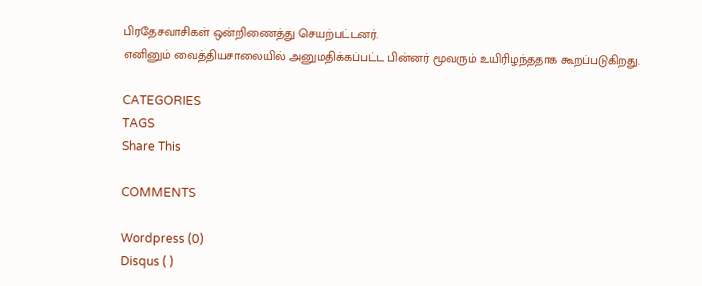பிரதேசவாசிகள் ஒன்றிணைத்து செயற்பட்டனர்.
எனினும் வைத்தியசாலையில் அனுமதிக்கப்பட்ட பின்னர் மூவரும் உயிரிழந்ததாக கூறப்படுகிறது.

CATEGORIES
TAGS
Share This

COMMENTS

Wordpress (0)
Disqus ( )